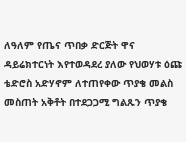ለዓለም የጤና ጥበቃ ድርጅት ዋና ዳይሬክተርነት እየተወዳደረ ያለው የህወሃቱ ዕጩ ቴድሮስ አድሃኖም ለተጠየቀው ጥያቄ መልስ መስጠት አቅቶት በተደጋጋሚ ግልጹን ጥያቄ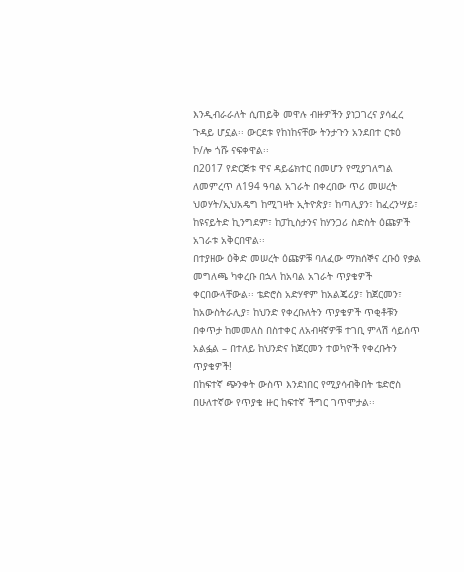እንዲብራራለት ሲጠይቅ መዋሉ ብዙዎችን ያነጋገረና ያሳፈረ ጉዳይ ሆኗል፡፡ ውርደቱ የከነከናቸው ትንታጉን አንደበተ ርቱዕ ኮ/ሎ ጎሹ ናፍቀዋል፡፡
በ2017 የድርጅቱ ዋና ዳይሬክተር በመሆን የሚያገለግል ለመምረጥ ለ194 ዓባል አገራት በቀረበው ጥሪ መሠረት ህወሃት/ኢህአዴግ ከሚገዛት ኢትዮጵያ፣ ከጣሊያን፣ ከፈረንሣይ፣ ከዩናይትድ ኪንግደም፣ ከፓኪስታንና ከሃንጋሪ ስድስት ዕጩዎች አገራቱ አቅርበዋል፡፡
በተያዘው ዕቅድ መሠረት ዕጩዎቹ ባለፈው ማክሰኞና ረቡዕ የቃል መግለጫ ካቀረቡ በኋላ ከአባል አገራት ጥያቄዎች ቀርበውላቸውል፡፡ ቴድሮስ አድሃኖም ከአልጄሪያ፣ ከጀርመን፣ ከአውስትራሊያ፣ ከህንድ የቀረቡለትን ጥያቄዎች ጥቂቶቹን በቀጥታ ከመመለስ በስተቀር ለአብዛኛዎቹ ተገቢ ምላሽ ሳይሰጥ አልፏል – በተለይ ከህንድና ከጀርመን ተወካዮች የቀረቡትን ጥያቄዎች!
በከፍተኛ ጭንቀት ውስጥ እንደነበር የሚያሳብቅበት ቴድሮስ በሁለተኛው የጥያቄ ዙር ከፍተኛ ችግር ገጥሞታል፡፡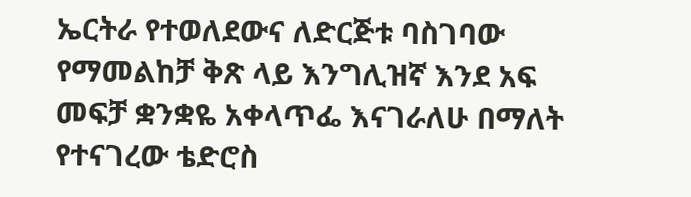ኤርትራ የተወለደውና ለድርጅቱ ባስገባው የማመልከቻ ቅጽ ላይ እንግሊዝኛ እንደ አፍ መፍቻ ቋንቋዬ አቀላጥፌ እናገራለሁ በማለት የተናገረው ቴድሮስ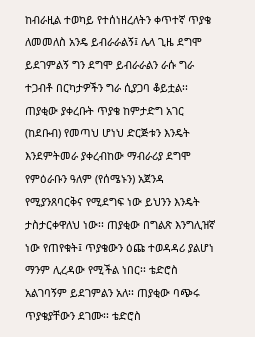ከብራዚል ተወካይ የተሰነዘረለትን ቀጥተኛ ጥያቄ ለመመለስ አንዴ ይብራራልኝ፤ ሌላ ጊዜ ደግሞ ይደገምልኝ ግን ደግሞ ይብራራልን ራሱ ግራ ተጋብቶ በርካታዎችን ግራ ሲያጋባ ቆይቷል፡፡
ጠያቂው ያቀረቡት ጥያቄ ከምታድግ አገር (ከደቡብ) የመጣህ ሆነህ ድርጅቱን እንዴት እንደምትመራ ያቀረብከው ማብራሪያ ደግሞ የምዕራቡን ዓለም (የሰሜኑን) አጀንዳ የሚያንጸባርቅና የሚደግፍ ነው ይህንን እንዴት ታስታርቀዋለህ ነው፡፡ ጠያቂው በግልጽ እንግሊዝኛ ነው የጠየቁት፤ ጥያቄውን ዕጩ ተወዳዳሪ ያልሆነ ማንም ሊረዳው የሚችል ነበር፡፡ ቴድሮስ አልገባኝም ይደገምልን አለ፡፡ ጠያቂው ባጭሩ ጥያቄያቸውን ደገሙ፡፡ ቴድሮስ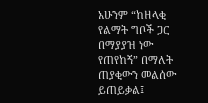አሁንም “ከዘላቂ የልማት ግቦች ጋር በማያያዝ ነው የጠየከኝ” በማለት ጠያቂውን መልሰው ይጠይቃል፤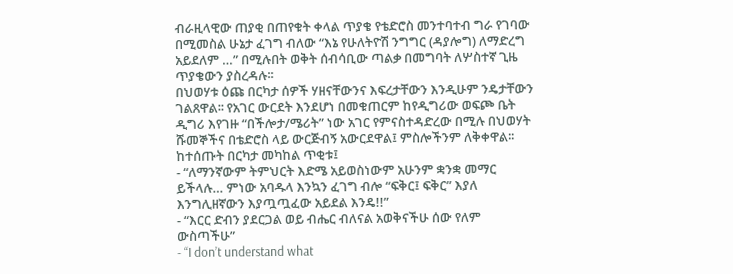ብራዚላዊው ጠያቂ በጠየቁት ቀላል ጥያቄ የቴድሮስ መንተባተብ ግራ የገባው በሚመስል ሁኔታ ፈገግ ብለው “እኔ የሁለትዮሽ ንግግር (ዳያሎግ) ለማድረግ አይደለም …” በሚሉበት ወቅት ሰብሳቢው ጣልቃ በመግባት ለሦስተኛ ጊዜ ጥያቄውን ያስረዳሉ፡፡
በህወሃቱ ዕጩ በርካታ ሰዎች ሃዘናቸውንና እፍረታቸውን እንዲሁም ንዴታቸውን ገልጸዋል፡፡ የአገር ውርደት እንደሆነ በመቁጠርም ከየዲግሪው ወፍጮ ቤት ዲግሪ እየገዙ “በችሎታ/ሜሪት” ነው አገር የምናስተዳድረው በሚሉ በህወሃት ሹመኞችና በቴድሮስ ላይ ውርጅብኝ አውርደዋል፤ ምስሎችንም ለቅቀዋል፡፡ ከተሰጡት በርካታ መካከል ጥቂቱ፤
- “ለማንኛውም ትምህርት እድሜ አይወስነውም አሁንም ቋንቋ መማር ይችላሉ… ምነው አባዱላ እንኳን ፈገግ ብሎ “ፍቅር፤ ፍቅር” እያለ እንግሊዘኛውን እያጧጧፈው አይደል እንዴ!!”
- “እርር ድብን ያደርጋል ወይ ብሔር ብለናል አወቅናችሁ ሰው የለም ውስጣችሁ”
- “I don’t understand what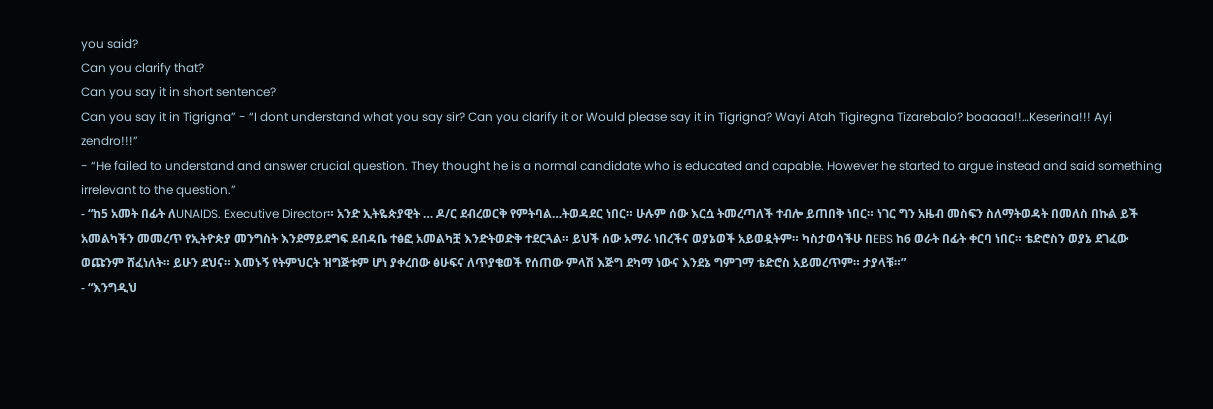you said?
Can you clarify that?
Can you say it in short sentence?
Can you say it in Tigrigna” - “I dont understand what you say sir? Can you clarify it or Would please say it in Tigrigna? Wayi Atah Tigiregna Tizarebalo? boaaaa!!…Keserina!!! Ayi zendro!!!”
- “He failed to understand and answer crucial question. They thought he is a normal candidate who is educated and capable. However he started to argue instead and said something irrelevant to the question.”
- “ከ5 አመት በፊት ለUNAIDS. Executive Director። አንድ ኢትዬጵያዊት … ዶ/ር ደብረወርቅ የምትባል…ትወዳደር ነበር። ሁሉም ሰው እርሷ ትመረጣለች ተብሎ ይጠበቅ ነበር። ነገር ግን አዜብ መስፍን ስለማትወዳት በመለስ በኩል ይች አመልካችን መመረጥ የኢትዮጵያ መንግስት እንደማይደግፍ ደብዳቤ ተፅፎ አመልካቿ እንድትወድቅ ተደርጓል። ይህች ሰው አማራ ነበረችና ወያኔወች አይወዷትም። ካስታወሳችሁ በEBS ከ6 ወራት በፊት ቀርባ ነበር። ቴድሮስን ወያኔ ደገፈው ወጩንም ሸፈነለት። ይሁን ደህና። እመኑኝ የትምህርት ዝግጅቱም ሆነ ያቀረበው ፅሁፍና ለጥያቄወች የሰጠው ምላሽ እጅግ ደካማ ነውና እንደኔ ግምገማ ቴድሮስ አይመረጥም። ታያላቹ።”
- “እንግዲህ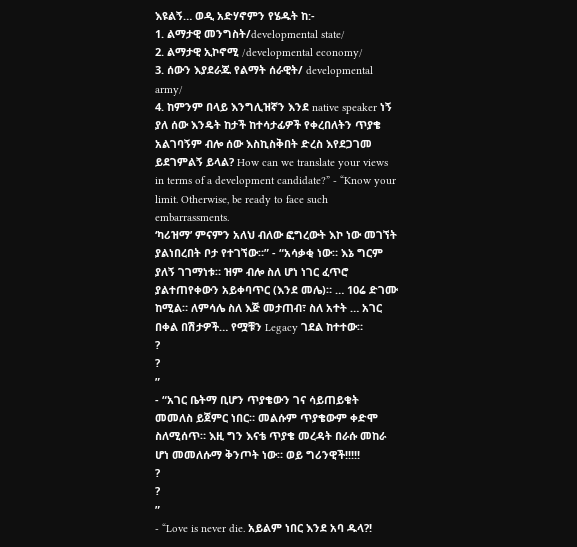እዩልኝ… ወዲ አድሃኖምን የሄዱት ከ:-
1. ልማታዊ መንግስት/developmental state/
2. ልማታዊ ኢኮኖሚ /developmental economy/
3. ሰውን እያደራጁ የልማት ሰራዊት/ developmental army/
4. ከምንም በላይ እንግሊዝኛን እንደ native speaker ነኝ ያለ ሰው እንዴት ከታች ከተሳታፊዎች የቀረበለትን ጥያቄ አልገባኝም ብሎ ሰው እስኪስቅበት ድረስ እየደጋገመ ይደገምልኝ ይላል? How can we translate your views in terms of a development candidate?” - “Know your limit. Otherwise, be ready to face such embarrassments.
‘ካሪዝማ’ ምናምን አለህ ብለው ፎግረውት እኮ ነው መገኘት ያልነበረበት ቦታ የተገኘው።” - “አሳቃቂ ነው። እኔ ግርም ያለኝ ገገማነቱ። ዝም ብሎ ስለ ሆነ ነገር ፈጥሮ ያልተጠየቀውን አይቀባጥር (እንደ መሌ)። … 10ሬ ድገሙ ከሚል። ለምሳሌ ስለ እጅ መታጠብ፣ ስለ አተት … አገር በቀል በሽታዎች… የሟቹን Legacy ገደል ከተተው።
?
?
”
- “አገር ቤትማ ቢሆን ጥያቄውን ገና ሳይጠይቁት መመለስ ይጀምር ነበር። መልሱም ጥያቄውም ቀድሞ ስለሚሰጥ። እዚ ግን እናቴ ጥያቄ መረዳት በራሱ መከራ ሆነ መመለሱማ ቅንጦት ነው። ወይ ግሪንዊች!!!!!
?
?
”
- “Love is never die. አይልም ነበር እንደ አባ ዱላ?!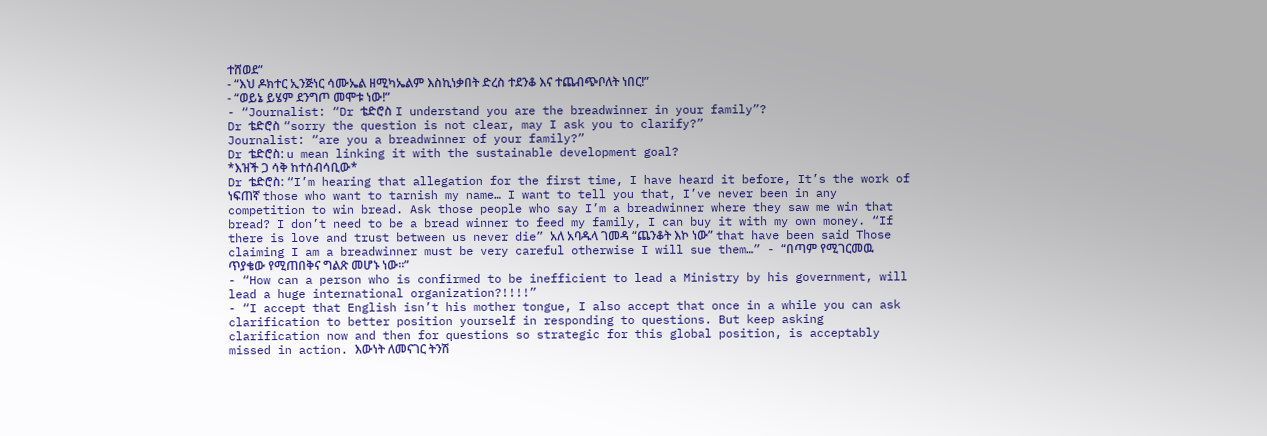ተሸወደ”
- “እህ ዶክተር ኢንጅነር ሳሙኤል ዘሚካኤልም እስኪነቃበት ድረስ ተደንቆ እና ተጨብጭቦለት ነበር!”
- “ወይኔ ይሄም ደንግጦ መሞቱ ነው!”
- “Journalist: “Dr ቴድሮስ I understand you are the breadwinner in your family”?
Dr ቴድሮስ “sorry the question is not clear, may I ask you to clarify?”
Journalist: “are you a breadwinner of your family?”
Dr ቴድሮስ: u mean linking it with the sustainable development goal?
*እዝች ጋ ሳቅ ከተሰብሳቢው*
Dr ቴድሮስ: “I’m hearing that allegation for the first time, I have heard it before, It’s the work of ነፍጠኛ those who want to tarnish my name… I want to tell you that, I’ve never been in any competition to win bread. Ask those people who say I’m a breadwinner where they saw me win that bread? I don’t need to be a bread winner to feed my family, I can buy it with my own money. “If there is love and trust between us never die” አለ አባዱላ ገመዳ “ጨንቆት እኮ ነው” that have been said Those claiming I am a breadwinner must be very careful otherwise I will sue them…” - “በጣም የሚገርመዉ ጥያቄው የሚጠበቅና ግልጽ መሆኑ ነው።”
- “How can a person who is confirmed to be inefficient to lead a Ministry by his government, will lead a huge international organization?!!!!”
- “I accept that English isn’t his mother tongue, I also accept that once in a while you can ask clarification to better position yourself in responding to questions. But keep asking clarification now and then for questions so strategic for this global position, is acceptably missed in action. እውነት ለመናገር ትንሽ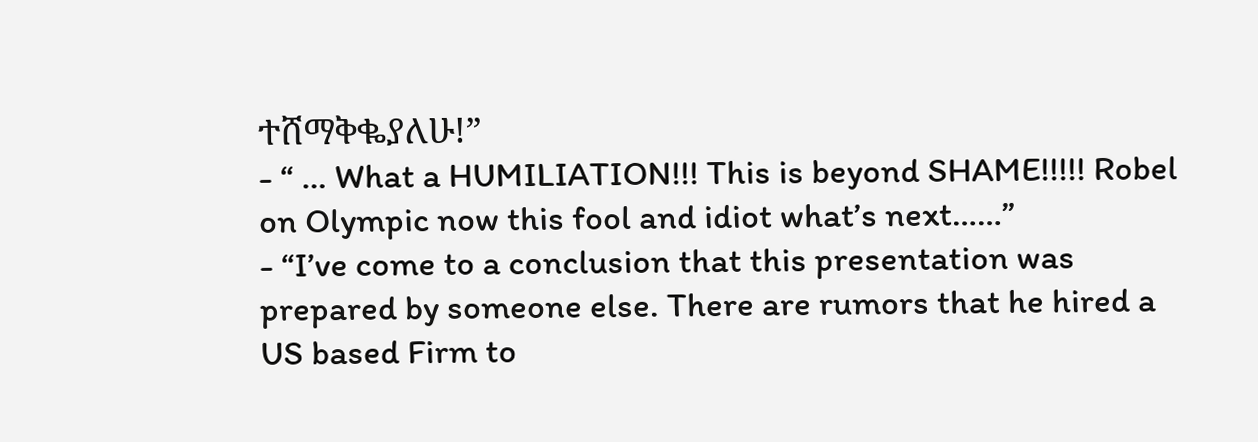ተሸማቅቈያለሁ!”
- “ … What a HUMILIATION!!! This is beyond SHAME!!!!! Robel on Olympic now this fool and idiot what’s next……”
- “I’ve come to a conclusion that this presentation was prepared by someone else. There are rumors that he hired a US based Firm to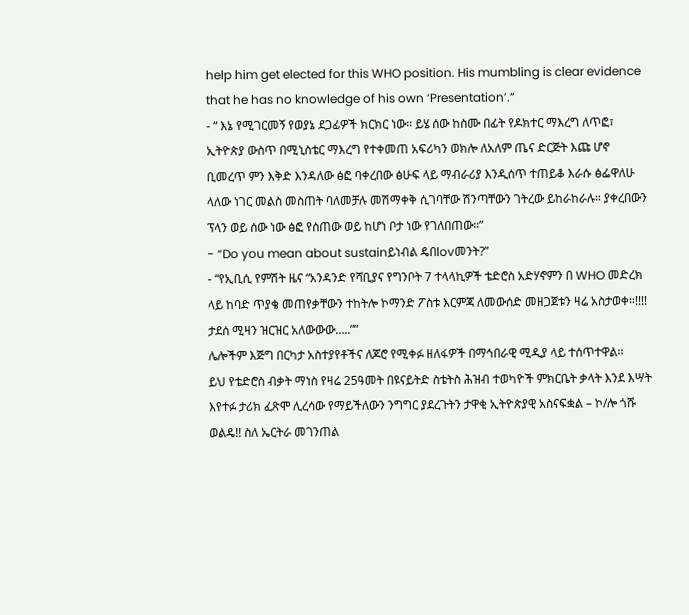help him get elected for this WHO position. His mumbling is clear evidence that he has no knowledge of his own ‘Presentation’.”
- “ እኔ የሚገርመኝ የወያኔ ደጋፊዎች ክርክር ነው። ይሄ ሰው ከስሙ በፊት የዶክተር ማእረግ ለጥፎ፣ ኢትዮጵያ ውስጥ በሚኒስቴር ማእረግ የተቀመጠ አፍሪካን ወክሎ ለአለም ጤና ድርጅት እጩ ሆኖ ቢመረጥ ምን እቅድ እንዳለው ፅፎ ባቀረበው ፅሁፍ ላይ ማብራሪያ እንዲሰጥ ተጠይቆ እራሱ ፅፌዋለሁ ላለው ነገር መልስ መስጠት ባለመቻሉ መሽማቀቅ ሲገባቸው ሽንጣቸውን ገትረው ይከራከራሉ። ያቀረበውን ፕላን ወይ ሰው ነው ፅፎ የሰጠው ወይ ከሆነ ቦታ ነው የገለበጠው።”
- “Do you mean about sustainይነብል ዴበlovመንት?”
- “የኢቢሲ የምሽት ዜና “አንዳንድ የሻቢያና የግንቦት 7 ተላላኪዎች ቴድሮስ አድሃኖምን በ WHO መድረክ ላይ ከባድ ጥያቄ መጠየቃቸውን ተከትሎ ኮማንድ ፖስቱ እርምጃ ለመውሰድ መዘጋጀቱን ዛሬ አስታወቀ።!!!! ታደሰ ሚዛን ዝርዝር አለውውው…..””
ሌሎችም እጅግ በርካታ አስተያየቶችና ለጆሮ የሚቀፉ ዘለፋዎች በማኅበራዊ ሚዲያ ላይ ተሰጥተዋል፡፡
ይህ የቴድሮስ ብቃት ማነስ የዛሬ 25ዓመት በዩናይትድ ስቴትስ ሕዝብ ተወካዮች ምክርቤት ቃላት እንደ እሣት እየተፉ ታሪክ ፈጽሞ ሊረሳው የማይችለውን ንግግር ያደረጉትን ታዋቂ ኢትዮጵያዊ አስናፍቋል – ኮ/ሎ ጎሹ ወልዴ!! ስለ ኤርትራ መገንጠል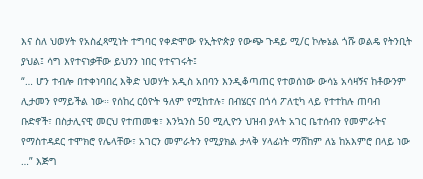እና ስለ ህወሃት የአስፈጻሚነት ተግባር የቀድሞው የኢትዮጵያ የውጭ ጉዳይ ሚ/ር ኮሎኔል ጎሹ ወልዴ የትንቢት ያህል፤ ሳግ እየተናነቃቸው ይህንን ነበር የተናገሩት፤
“… ሆን ተብሎ በተቀነባበረ እቅድ ህወሃት አዲስ አበባን እንዲቆጣጠር የተወሰነው ውሳኔ አሳዛኝና ከቶውንም ሊታመን የማይችል ነው። የሰከረ ርዕዮት ዓለም የሚከተሉ፣ በብሄርና በጎሳ ፖለቲካ ላይ የተተከሉ ጠባብ ቡድኖች፣ በስታሊናዊ መርህ የተጠመቁ፣ እንኳንስ 50 ሚሊዮን ህዝብ ያላት አገር ቤተሰብን የመምራትና የማስተዳደር ተሞክሮ የሌላቸው፣ አገርን መምራትን የሚያክል ታላቅ ሃላፊነት ማሸከም ለኔ ከአእምሮ በላይ ነው …” እጅግ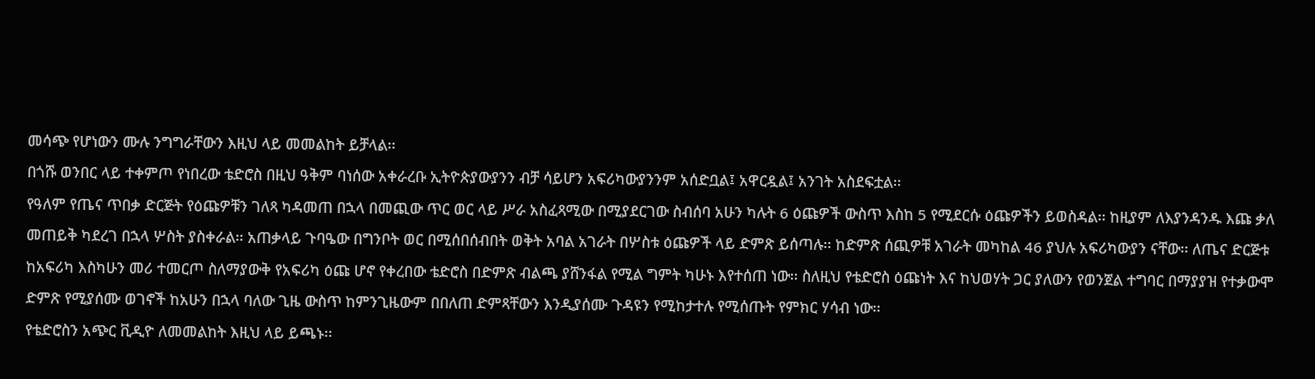መሳጭ የሆነውን ሙሉ ንግግራቸውን እዚህ ላይ መመልከት ይቻላል፡፡
በጎሹ ወንበር ላይ ተቀምጦ የነበረው ቴድሮስ በዚህ ዓቅም ባነሰው አቀራረቡ ኢትዮጵያውያንን ብቻ ሳይሆን አፍሪካውያንንም አሰድቧል፤ አዋርዷል፤ አንገት አስደፍቷል፡፡
የዓለም የጤና ጥበቃ ድርጅት የዕጩዎቹን ገለጻ ካዳመጠ በኋላ በመጪው ጥር ወር ላይ ሥራ አስፈጻሚው በሚያደርገው ስብሰባ አሁን ካሉት 6 ዕጩዎች ውስጥ እስከ 5 የሚደርሱ ዕጩዎችን ይወስዳል፡፡ ከዚያም ለእያንዳንዱ እጩ ቃለ መጠይቅ ካደረገ በኋላ ሦስት ያስቀራል፡፡ አጠቃላይ ጉባዔው በግንቦት ወር በሚሰበሰብበት ወቅት አባል አገራት በሦስቱ ዕጩዎች ላይ ድምጽ ይሰጣሉ፡፡ ከድምጽ ሰጪዎቹ አገራት መካከል 46 ያህሉ አፍሪካውያን ናቸው፡፡ ለጤና ድርጅቱ ከአፍሪካ እስካሁን መሪ ተመርጦ ስለማያውቅ የአፍሪካ ዕጩ ሆኖ የቀረበው ቴድሮስ በድምጽ ብልጫ ያሸንፋል የሚል ግምት ካሁኑ እየተሰጠ ነው፡፡ ስለዚህ የቴድሮስ ዕጩነት እና ከህወሃት ጋር ያለውን የወንጀል ተግባር በማያያዝ የተቃውሞ ድምጽ የሚያሰሙ ወገኖች ከአሁን በኋላ ባለው ጊዜ ውስጥ ከምንጊዜውም በበለጠ ድምጻቸውን እንዲያሰሙ ጉዳዩን የሚከታተሉ የሚሰጡት የምክር ሃሳብ ነው፡፡
የቴድሮስን አጭር ቪዲዮ ለመመልከት እዚህ ላይ ይጫኑ፡፡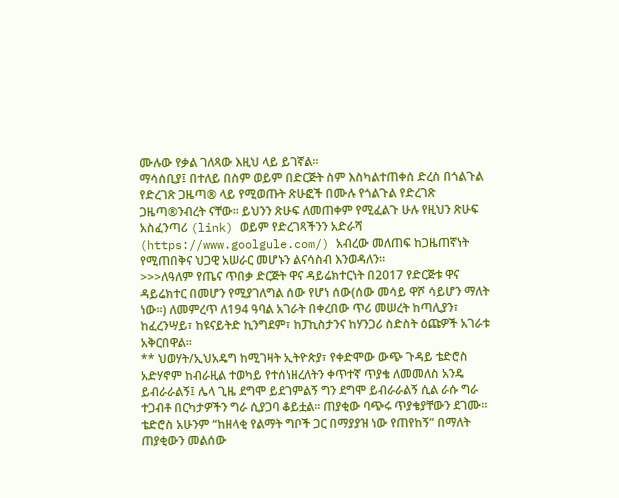ሙሉው የቃል ገለጻው እዚህ ላይ ይገኛል፡፡
ማሳሰቢያ፤ በተለይ በስም ወይም በድርጅት ስም እስካልተጠቀሰ ድረስ በጎልጉል የድረገጽ ጋዜጣ® ላይ የሚወጡት ጽሁፎች በሙሉ የጎልጉል የድረገጽ ጋዜጣ®ንብረት ናቸው፡፡ ይህንን ጽሁፍ ለመጠቀም የሚፈልጉ ሁሉ የዚህን ጽሁፍ አስፈንጣሪ (link) ወይም የድረገጻችንን አድራሻ (https://www.goolgule.com/) አብረው መለጠፍ ከጋዜጠኛነት የሚጠበቅና ህጋዊ አሠራር መሆኑን ልናሳስብ እንወዳለን፡፡
>>>ለዓለም የጤና ጥበቃ ድርጅት ዋና ዳይሬክተርነት በ2017 የድርጅቱ ዋና ዳይሬክተር በመሆን የሚያገለግል ሰው የሆነ ሰው(ሰው መሳይ ዋሾ ሳይሆን ማለት ነው።) ለመምረጥ ለ194 ዓባል አገራት በቀረበው ጥሪ መሠረት ከጣሊያን፣ ከፈረንሣይ፣ ከዩናይትድ ኪንግደም፣ ከፓኪስታንና ከሃንጋሪ ስድስት ዕጩዎች አገራቱ አቅርበዋል፡፡
** ህወሃት/ኢህአዴግ ከሚገዛት ኢትዮጵያ፣ የቀድሞው ውጭ ጉዳይ ቴድሮስ አድሃኖም ከብራዚል ተወካይ የተሰነዘረለትን ቀጥተኛ ጥያቄ ለመመለስ አንዴ ይብራራልኝ፤ ሌላ ጊዜ ደግሞ ይደገምልኝ ግን ደግሞ ይብራራልኝ ሲል ራሱ ግራ ተጋብቶ በርካታዎችን ግራ ሲያጋባ ቆይቷል፡፡ ጠያቂው ባጭሩ ጥያቄያቸውን ደገሙ፡፡ ቴድሮስ አሁንም “ከዘላቂ የልማት ግቦች ጋር በማያያዝ ነው የጠየከኝ” በማለት ጠያቂውን መልሰው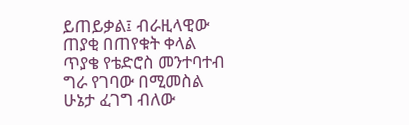ይጠይቃል፤ ብራዚላዊው ጠያቂ በጠየቁት ቀላል ጥያቄ የቴድሮስ መንተባተብ ግራ የገባው በሚመስል ሁኔታ ፈገግ ብለው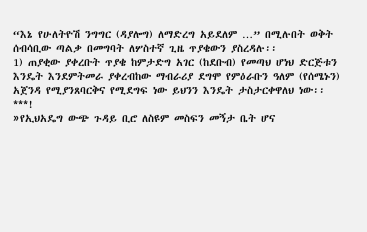“እኔ የሁለትዮሽ ንግግር (ዳያሎግ) ለማድረግ አይደለም …” በሚሉበት ወቅት ሰብሳቢው ጣልቃ በመግባት ለሦስተኛ ጊዜ ጥያቄውን ያስረዳሉ፡፡
1) ጠያቂው ያቀረቡት ጥያቄ ከምታድግ አገር (ከደቡብ) የመጣህ ሆነህ ድርጅቱን እንዴት እንደምትመራ ያቀረብከው ማብራሪያ ደግሞ የምዕራቡን ዓለም (የሰሜኑን) አጀንዳ የሚያንጸባርቅና የሚደግፍ ነው ይህንን እንዴት ታስታርቀዋለህ ነው፡፡
***!
»የኢህአዴግ ውጭ ጉዳይ ቢሮ ለስዩም መስፍን መኝታ ቤት ሆና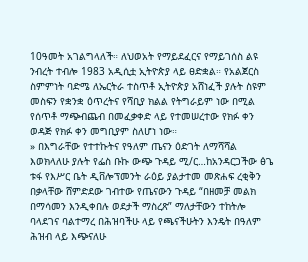10ዓመት አገልግላለች። ለህወአት የማይደፈርና የማይገሰስ ልዩ ንብረት ተብሎ 1983 አዲሲቷ ኢትዮጵያ ላይ ፀድቋል። የአልጀርስ ስምምነት ባድሜ ለኤርትራ ተስጥቶ ኢትዮጵያ አሸነፈች ያሉት ስዩም መስፍን የቋንቋ ዕጥረትና የሻቢያ ክልል የትግራይም ነው በሚል የሰጥቶ ማጭብጨብ በመፈቃቀድ ላይ የተመሠረተው የክፉ ቀን ወዳጅ የክፉ ቀን መግቢያም ስለሆነ ነው።
» በእግራቸው የተተኩትና የዓለም ጤናን ዕድገት ለማሻሻል እወክላለሁ ያሉት የፌስ ቡኩ ውጭ ጉዳይ ሚ/ር…ከአንዳርጋችው ፅጌ ቱፋ የእሥር ቤት ዲቨሎፕመንት ራዕይ ያልታተመ መጽሐፍ ረቂቅን በቃላቸው ሸምድደው ገብተው የጤናውን ጉዳይ “በዘመቻ መልክ በማሳመን እንዲቀበሉ ወደታች ማስረጽ” ማለታቸውን ተከትሎ ባላደገና ባልተማረ በሕዝባችሁ ላይ የጫናችሁትን እንዴት በዓለም ሕዝብ ላይ እጭናለሁ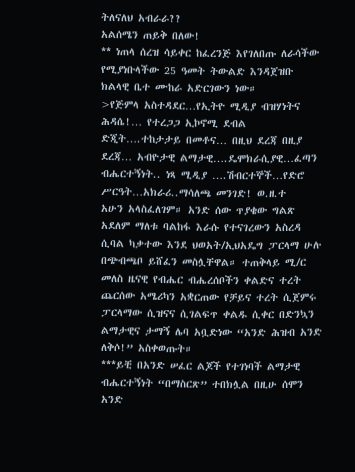ትለናለህ አብራራ??
አልሰሜን ጠይቅ በለው!
** ነጠላ ሰረዝ ሳይቀር ከፈረንጅ እየገለበጡ ለራሳችው የሚያነቡላችው 25 ዓመት ትውልድ እንዳጀዝቡ ክልላዊ ቤተ ሙከራ አድርገውን ነው።
>የጅምላ አስተዳደር…የኢትዮ ሚዲያ ብዝሃነትና ሕዳሴ!… የተረጋጋ ኢኮኖሚ ደብል ድጂት….ተከታታይ በመቶና… በዚህ ደረጃ በዚያ ደረጃ… አብዮታዊ ልማታዊ….ዴሞክራሲያዊ…ፈጣን ብሔርተኝነት.. ነጻ ሚዲያ ….ሽብርተኞች…የድሮ ሥርዓት…አክራሪ..ማሳለጫ መንገድ! ወ.ዘ.ተ
አሁን አላስፈለገም። አንድ ሰው ጥያቄው ግልጽ አደለም ማለቱ ባልከፋ እራሱ የተናገረውን አስረዳ ሲባል ካቃተው እንደ ህወአት/ኢህአዴግ ፓርላማ ሁሉ በጭብጫቦ ይሸፈን መስሏቸዋል። ተጠቅላይ ሚ/ር መለስ ዜናዊ የብሔር ብሔረሰቦችን ቀልድና ተረት ጨርሰው አሜሪካን አቋርጠው የቻይና ተረት ሲጀምሩ ፓርላማው ሲዝናና ሲገልፍጥ ቀልዱ ሲቀር በድንኳን ልማታዊና ታማኝ ሌባ አቧድነው “አንድ ሕዝብ አንድ ለቅሶ!” አስቀወጡት።
***ይቺ በአንድ ሠፈር ልጆች የተገነባች ልማታዊ ብሔርተኝነት “በማስርጽ” ተበክሏል በዚሁ ሰሞን አንድ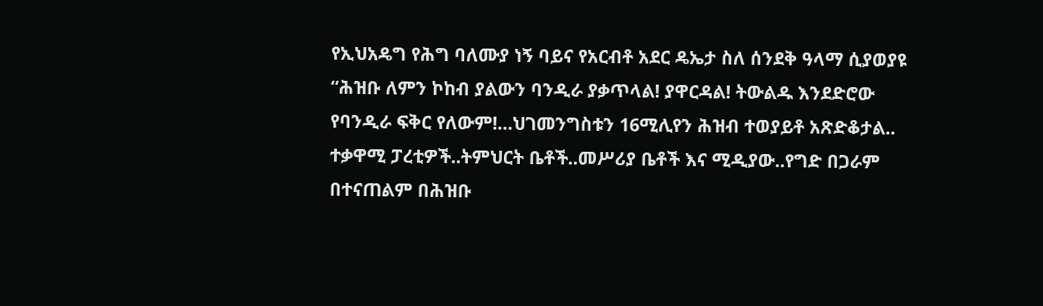የኢህአዴግ የሕግ ባለሙያ ነኝ ባይና የአርብቶ አደር ዴኤታ ስለ ሰንደቅ ዓላማ ሲያወያዩ “ሕዝቡ ለምን ኮከብ ያልውን ባንዲራ ያቃጥላል! ያዋርዳል! ትውልዱ እንደድሮው የባንዲራ ፍቅር የለውም!…ህገመንግስቱን 16ሚሊየን ሕዝብ ተወያይቶ አጽድቆታል.. ተቃዋሚ ፓረቲዎች..ትምህርት ቤቶች..መሥሪያ ቤቶች እና ሚዲያው..የግድ በጋራም በተናጠልም በሕዝቡ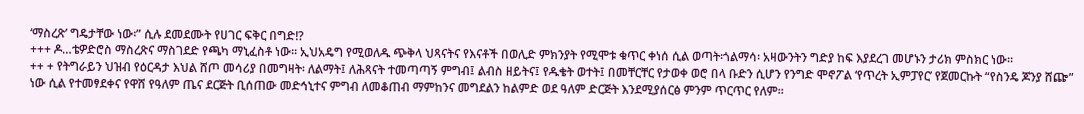‘ማስረጽ’ ግዴታቸው ነው፡” ሲሉ ደመደሙት የሀገር ፍቅር በግድ!?
+++ ዶ…ቴዎድሮስ ማስረጽና ማስገደድ የጫካ ማኒፈስቶ ነው። ኢህአዴግ የሚወለዱ ጭቅላ ህጻናትና የእናቶች በወሊድ ምክንያት የሚሞቱ ቁጥር ቀነሰ ሲል ወጣት፡ጎልማሳ፡ አዛውንትን ግድያ ከፍ እያደረገ መሆኑን ታሪክ ምስክር ነው።
++ + የትግራይን ህዝብ የዕርዳታ እህል ሸጦ መሳሪያ በመግዛት፡ ለልማት፤ ለሕጻናት ተመጣጣኝ ምግብ፤ ልብስ ዘይትና፤ የዱቄት ወተት፤ በመቸርቸር የታወቀ ወሮ በላ ቡድን ሲሆን የንግድ ሞኖፖል ‘የጥረት ኢምፓየር’ የጀመርኩት “የስንዴ ጆንያ ሸጬ” ነው ሲል የተመፃደቀና የዋሸ የዓለም ጤና ደርጅት ቢሰጠው መድኅኒተና ምግብ ለመቆጠብ ማምከንና መግደልን ከልምድ ወደ ዓለም ድርጅት እንደሚያሰርፅ ምንም ጥርጥር የለም።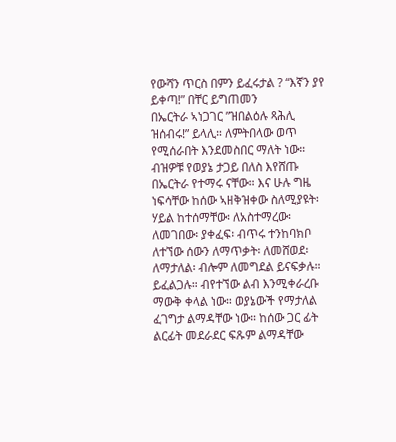የውሻን ጥርስ በምን ይፈሩታል ? “እኛን ያየ ይቀጣ!” በቸር ይግጠመን
በኤርትራ ኣነጋገር ”ዝበልዕሉ ጻሕሊ ዝሰብሩ!” ይላሊ። ለምትበላው ወጥ የሚሰራበት እንደመስበር ማለት ነው። ብዝዎቹ የወያኔ ታጋይ በለስ እየሸጡ በኤርትራ የተማሩ ናቸው። እና ሁሉ ግዜ ነፍሳቸው ከሰው ኣዘቅዝቀው ስለሚያዩት፡ ሃይል ከተሰማቸው፡ ለአስተማረው፡ ለመገበው፡ ያቀፈፍ፡ ብጥሩ ተንከባክቦ ለተኘው ሰውን ለማጥቃት፡ ለመሸወደ፡ ለማታለል፡ ብሎም ለመግደል ይናፍቃሉ። ይፈልጋሉ። ብየተኘው ልብ እንሚቀራረቡ ማውቅ ቀላል ነው። ወያኔውች የማታለል ፈገግታ ልማዳቸው ነው። ከሰው ጋር ፊት ልርፊት መደራደር ፍጹም ልማዳቸው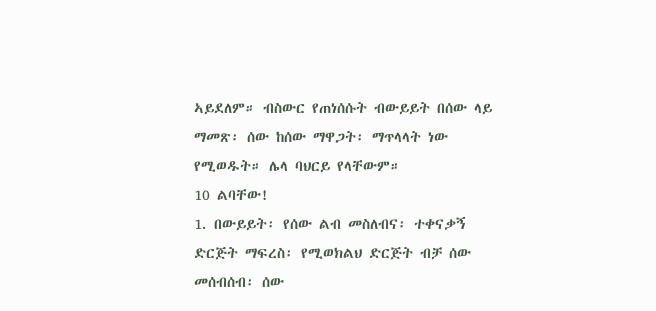ኣይደለም። ብስውር የጠነሰሱት ብውይይት በሰው ላይ ማመጽ፡ ሰው ከሰው ማዋጋት፡ ማጥላላት ነው የሚወዱት። ሌላ ባህርይ የላቸውም።
10 ልባቸው!
1. በውይይት፡ የሰው ልብ መስለብና፡ ተቀናቃኝ ድርጅት ማፍረስ፡ የሚወክልህ ድርጅት ብቻ ሰው መሰብሰብ፡ ሰው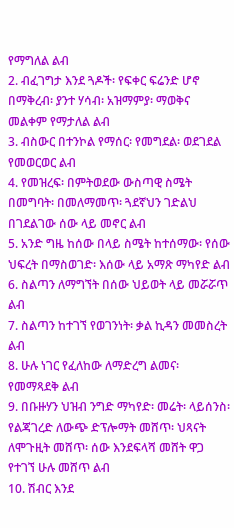የማግለል ልብ
2. ብፈገግታ እንደ ጓዶች፡ የፍቀር ፍሬንድ ሆኖ በማቅረብ፡ ያንተ ሃሳብ፡ አዝማምያ፡ ማወቅና መልቀም የማታለል ልብ
3. ብስውር በተንኮል የማሰር፡ የመግደል፡ ወደገደል የመወርወር ልብ
4. የመዝረፍ፡ በምትወደው ውስጣዊ ስሜት በመግባት፡ በመለማመጥ፡ ጓደኛህን ገድልህ በገደልገው ሰው ላይ መኖር ልብ
5. አንድ ግዜ ከሰው በላይ ስሜት ከተሰማው፡ የሰው ህፍረት በማስወገድ፡ እሰው ላይ አማጽ ማካየድ ልብ
6. ስልጣን ለማግኘት በሰው ህይወት ላይ መሯሯጥ ልብ
7. ስልጣን ከተገኘ የወገንነት፡ ቃል ኪዳን መመስረት ልብ
8. ሁሉ ነገር የፈለከው ለማድረግ ልመና፡ የመማጻደቅ ልብ
9. በቡዙሃን ህዝብ ንግድ ማካየድ፡ መሬት፡ ላይሰንስ፡ የልጃገረድ ለውጭ ድፕሎማት መሸጥ፡ ህጻናት ለሞጉዚት መሸጥ፡ ሰው እንደፍላሻ መሸት ዋጋ የተገኘ ሁሉ መሸጥ ልብ
10. ሽብር እንደ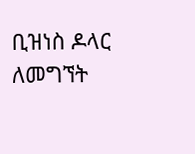ቢዝነስ ዶላር ለመግኘት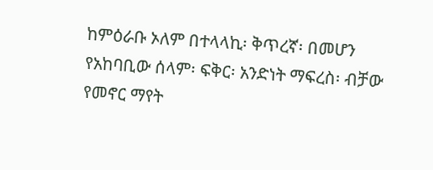ከምዕራቡ ኦለም በተላላኪ፡ ቅጥረኛ፡ በመሆን የአከባቢው ሰላም፡ ፍቅር፡ አንድነት ማፍረስ፡ ብቻው የመኖር ማየት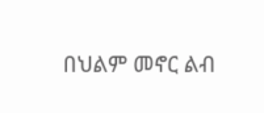በህልም መኖር ልብ